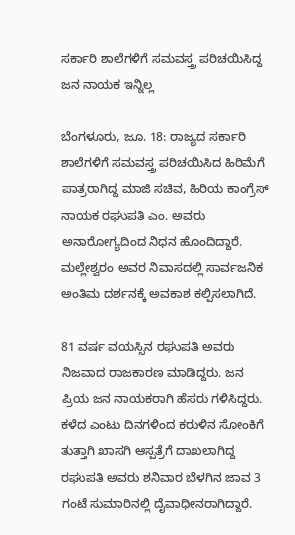ಸರ್ಕಾರಿ ಶಾಲೆಗಳಿಗೆ ಸಮವಸ್ತ್ರ ಪರಿಚಯಿಸಿದ್ದ ಜನ ನಾಯಕ ಇನ್ನಿಲ್ಲ

ಬೆಂಗಳೂರು, ಜೂ. 18: ರಾಜ್ಯದ ಸರ್ಕಾರಿ ಶಾಲೆಗಳಿಗೆ ಸಮವಸ್ತ್ರ ಪರಿಚಯಿಸಿದ ಹಿರಿಮೆಗೆ ಪಾತ್ರರಾಗಿದ್ದ ಮಾಜಿ ಸಚಿವ, ಹಿರಿಯ ಕಾಂಗ್ರೆಸ್ ನಾಯಕ ರಘುಪತಿ ಎಂ. ಅವರು ಅನಾರೋಗ್ಯದಿಂದ ನಿಧನ ಹೊಂದಿದ್ದಾರೆ. ಮಲ್ಲೇಶ್ವರಂ ಅವರ ನಿವಾಸದಲ್ಲಿ ಸಾರ್ವಜನಿಕ ಅಂತಿಮ ದರ್ಶನಕ್ಕೆ ಅವಕಾಶ ಕಲ್ಪಿಸಲಾಗಿದೆ.

81 ವರ್ಷ ವಯಸ್ಸಿನ ರಘುಪತಿ ಅವರು ನಿಜವಾದ ರಾಜಕಾರಣ ಮಾಡಿದ್ದರು. ಜನ ಪ್ರಿಯ ಜನ ನಾಯಕರಾಗಿ ಹೆಸರು ಗಳಿಸಿದ್ದರು. ಕಳೆದ ಎಂಟು ದಿನಗಳಿಂದ ಕರುಳಿನ ಸೋಂಕಿಗೆ ತುತ್ತಾಗಿ ಖಾಸಗಿ ಆಸ್ಪತ್ರೆಗೆ ದಾಖಲಾಗಿದ್ದ ರಘುಪತಿ ಅವರು ಶನಿವಾರ ಬೆಳಗಿನ ಜಾವ 3 ಗಂಟೆ ಸುಮಾರಿನಲ್ಲಿ ದೈವಾಧೀನರಾಗಿದ್ದಾರೆ.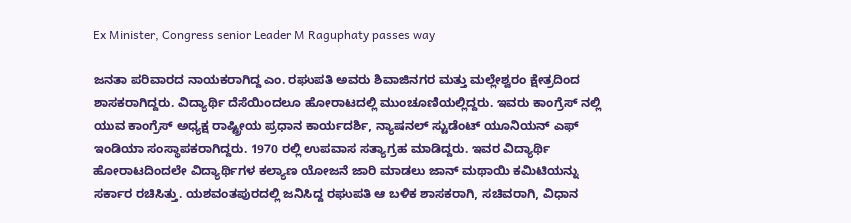Ex Minister, Congress senior Leader M Raguphaty passes way

ಜನತಾ ಪರಿವಾರದ ನಾಯಕರಾಗಿದ್ದ ಎಂ. ರಘುಪತಿ ಅವರು ಶಿವಾಜಿನಗರ ಮತ್ತು ಮಲ್ಲೇಶ್ವರಂ ಕ್ಷೇತ್ರದಿಂದ ಶಾಸಕರಾಗಿದ್ದರು. ವಿದ್ಯಾರ್ಥಿ ದೆಸೆಯಿಂದಲೂ ಹೋರಾಟದಲ್ಲಿ ಮುಂಚೂಣಿಯಲ್ಲಿದ್ದರು. ಇವರು ಕಾಂಗ್ರೆಸ್ ನಲ್ಲಿ ಯುವ ಕಾಂಗ್ರೆಸ್ ಅಧ್ಯಕ್ಷ ರಾಷ್ಟ್ರೀಯ ಪ್ರಧಾನ ಕಾರ್ಯದರ್ಶಿ, ನ್ಯಾಷನಲ್ ಸ್ಟುಡೆಂಟ್ ಯೂನಿಯನ್ ಎಫ್ ಇಂಡಿಯಾ ಸಂಸ್ಥಾಪಕರಾಗಿದ್ದರು. 1970 ರಲ್ಲಿ ಉಪವಾಸ ಸತ್ಯಾಗ್ರಹ ಮಾಡಿದ್ದರು. ಇವರ ವಿದ್ಯಾರ್ಥಿ ಹೋರಾಟದಿಂದಲೇ ವಿದ್ಯಾರ್ಥಿಗಳ ಕಲ್ಯಾಣ ಯೋಜನೆ ಜಾರಿ ಮಾಡಲು ಜಾನ್ ಮಥಾಯಿ ಕಮಿಟಿಯನ್ನು ಸರ್ಕಾರ ರಚಿಸಿತ್ತು. ಯಶವಂತಪುರದಲ್ಲಿ ಜನಿಸಿದ್ದ ರಘುಪತಿ ಆ ಬಳಿಕ ಶಾಸಕರಾಗಿ, ಸಚಿವರಾಗಿ, ವಿಧಾನ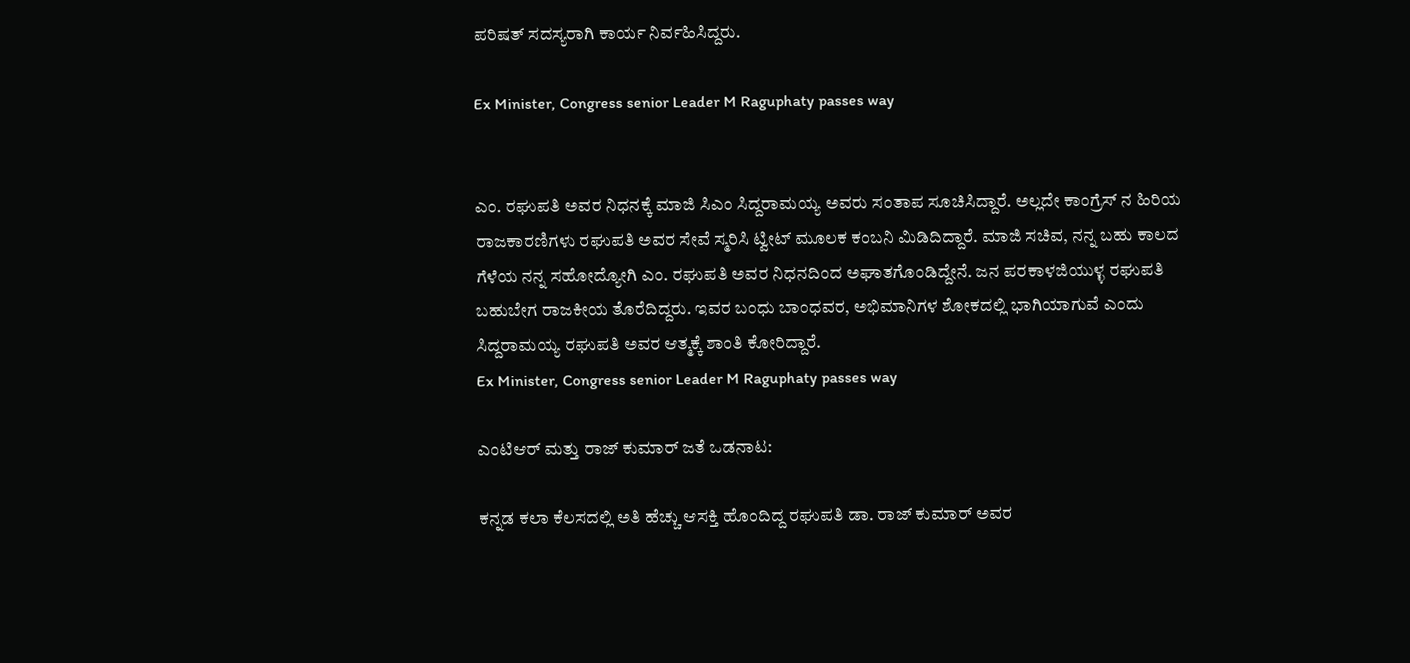ಪರಿಷತ್ ಸದಸ್ಯರಾಗಿ ಕಾರ್ಯ ನಿರ್ವಹಿಸಿದ್ದರು.

Ex Minister, Congress senior Leader M Raguphaty passes way


ಎಂ. ರಘುಪತಿ ಅವರ ನಿಧನಕ್ಕೆ ಮಾಜಿ ಸಿಎಂ ಸಿದ್ದರಾಮಯ್ಯ ಅವರು ಸಂತಾಪ ಸೂಚಿಸಿದ್ದಾರೆ. ಅಲ್ಲದೇ ಕಾಂಗ್ರೆಸ್ ನ ಹಿರಿಯ ರಾಜಕಾರಣಿಗಳು ರಘುಪತಿ ಅವರ ಸೇವೆ ಸ್ಮರಿಸಿ ಟ್ವೀಟ್ ಮೂಲಕ ಕಂಬನಿ ಮಿಡಿದಿದ್ದಾರೆ. ಮಾಜಿ ಸಚಿವ, ನನ್ನ ಬಹು ಕಾಲದ ಗೆಳೆಯ ನನ್ನ ಸಹೋದ್ಯೋಗಿ ಎಂ. ರಘುಪತಿ ಅವರ ನಿಧನದಿಂದ ಅಘಾತಗೊಂಡಿದ್ದೇನೆ. ಜನ ಪರಕಾಳಜಿಯುಳ್ಳ ರಘುಪತಿ ಬಹುಬೇಗ ರಾಜಕೀಯ ತೊರೆದಿದ್ದರು. ಇವರ ಬಂಧು ಬಾಂಧವರ, ಅಭಿಮಾನಿಗಳ ಶೋಕದಲ್ಲಿ ಭಾಗಿಯಾಗುವೆ ಎಂದು ಸಿದ್ದರಾಮಯ್ಯ ರಘುಪತಿ ಅವರ ಆತ್ಮಕ್ಕೆ ಶಾಂತಿ ಕೋರಿದ್ದಾರೆ.
Ex Minister, Congress senior Leader M Raguphaty passes way

ಎಂಟಿಆರ್ ಮತ್ತು ರಾಜ್ ಕುಮಾರ್ ಜತೆ ಒಡನಾಟ:

ಕನ್ನಡ ಕಲಾ ಕೆಲಸದಲ್ಲಿ ಅತಿ ಹೆಚ್ಚು ಆಸಕ್ತಿ ಹೊಂದಿದ್ದ ರಘುಪತಿ ಡಾ. ರಾಜ್ ಕುಮಾರ್ ಅವರ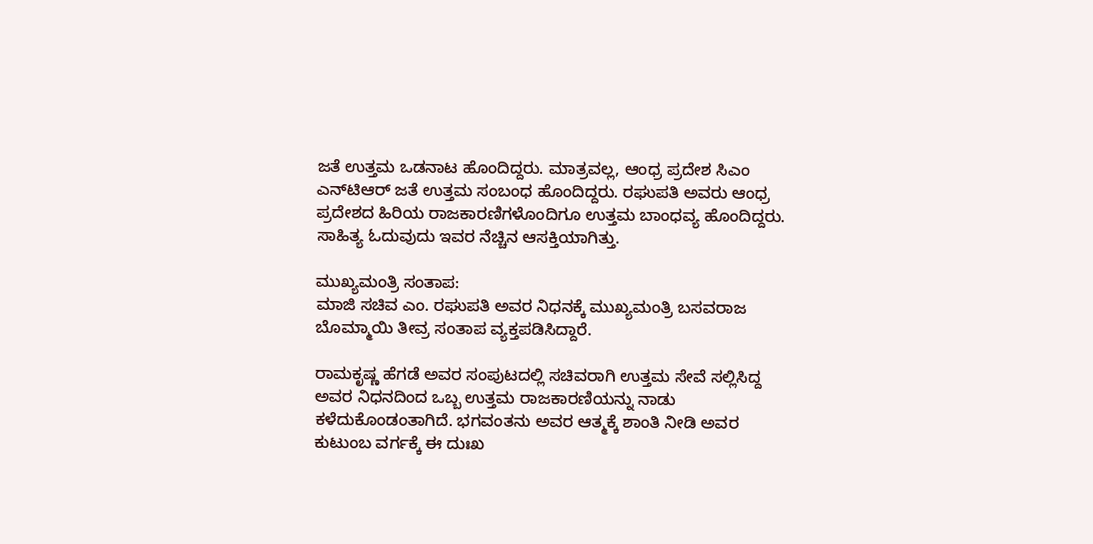ಜತೆ ಉತ್ತಮ ಒಡನಾಟ ಹೊಂದಿದ್ದರು. ಮಾತ್ರವಲ್ಲ, ಆಂಧ್ರ ಪ್ರದೇಶ ಸಿಎಂ ಎನ್‌ಟಿಆರ್ ಜತೆ ಉತ್ತಮ ಸಂಬಂಧ ಹೊಂದಿದ್ದರು. ರಘುಪತಿ ಅವರು ಆಂಧ್ರ ಪ್ರದೇಶದ ಹಿರಿಯ ರಾಜಕಾರಣಿಗಳೊಂದಿಗೂ ಉತ್ತಮ ಬಾಂಧವ್ಯ ಹೊಂದಿದ್ದರು. ಸಾಹಿತ್ಯ ಓದುವುದು ಇವರ ನೆಚ್ಚಿನ ಆಸಕ್ತಿಯಾಗಿತ್ತು.

ಮುಖ್ಯಮಂತ್ರಿ ಸಂತಾಪ:
ಮಾಜಿ ಸಚಿವ ಎಂ. ರಘುಪತಿ ಅವರ ನಿಧನಕ್ಕೆ ಮುಖ್ಯಮಂತ್ರಿ ಬಸವರಾಜ ಬೊಮ್ಮಾಯಿ ತೀವ್ರ ಸಂತಾಪ ವ್ಯಕ್ತಪಡಿಸಿದ್ದಾರೆ.

ರಾಮಕೃಷ್ಣ ಹೆಗಡೆ ಅವರ ಸಂಪುಟದಲ್ಲಿ ಸಚಿವರಾಗಿ ಉತ್ತಮ ಸೇವೆ ಸಲ್ಲಿಸಿದ್ದ ಅವರ ನಿಧನದಿಂದ ಒಬ್ಬ ಉತ್ತಮ ರಾಜಕಾರಣಿಯನ್ನು ನಾಡು ಕಳೆದುಕೊಂಡಂತಾಗಿದೆ. ಭಗವಂತನು ಅವರ ಆತ್ಮಕ್ಕೆ ಶಾಂತಿ ನೀಡಿ ಅವರ ಕುಟುಂಬ ವರ್ಗಕ್ಕೆ ಈ ದುಃಖ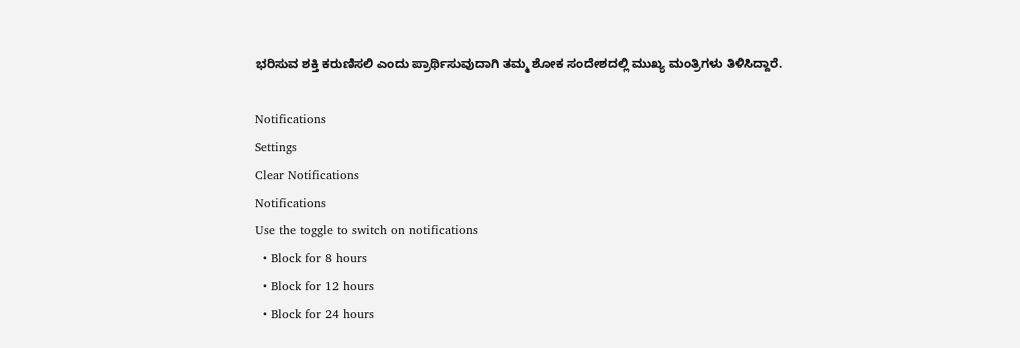ಭರಿಸುವ ಶಕ್ತಿ ಕರುಣಿಸಲಿ ಎಂದು ಪ್ರಾರ್ಥಿಸುವುದಾಗಿ ತಮ್ಮ ಶೋಕ ಸಂದೇಶದಲ್ಲಿ ಮುಖ್ಯ ಮಂತ್ರಿಗಳು ತಿಳಿಸಿದ್ದಾರೆ.

Notifications
Settings
Clear Notifications
Notifications
Use the toggle to switch on notifications
  • Block for 8 hours
  • Block for 12 hours
  • Block for 24 hours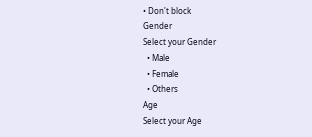• Don't block
Gender
Select your Gender
  • Male
  • Female
  • Others
Age
Select your Age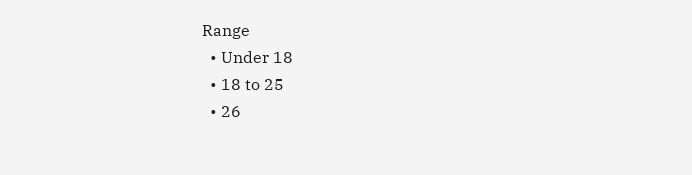Range
  • Under 18
  • 18 to 25
  • 26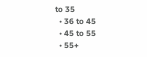to 35
  • 36 to 45
  • 45 to 55
  • 55+